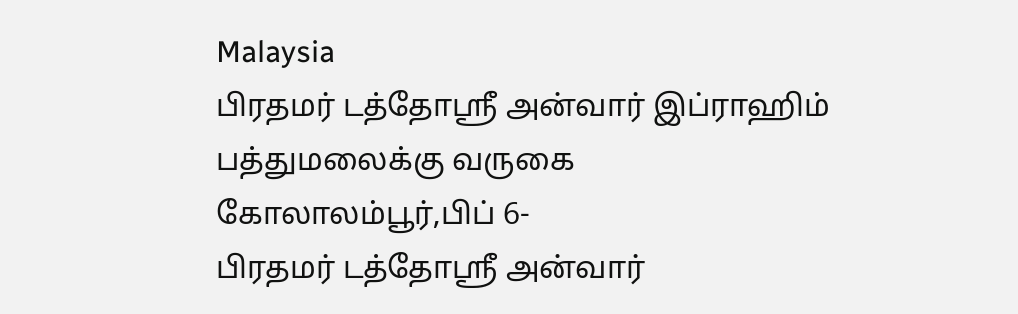Malaysia
பிரதமர் டத்தோஸ்ரீ அன்வார் இப்ராஹிம் பத்துமலைக்கு வருகை
கோலாலம்பூர்,பிப் 6-
பிரதமர் டத்தோஸ்ரீ அன்வார்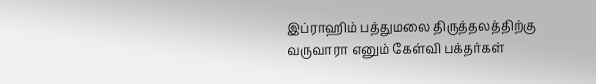இப்ராஹிம் பத்துமலை திருத்தலத்திற்கு வருவாரா எனும் கேள்வி பக்தர்கள்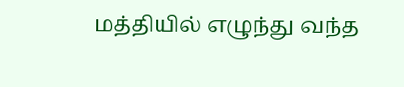மத்தியில் எழுந்து வந்த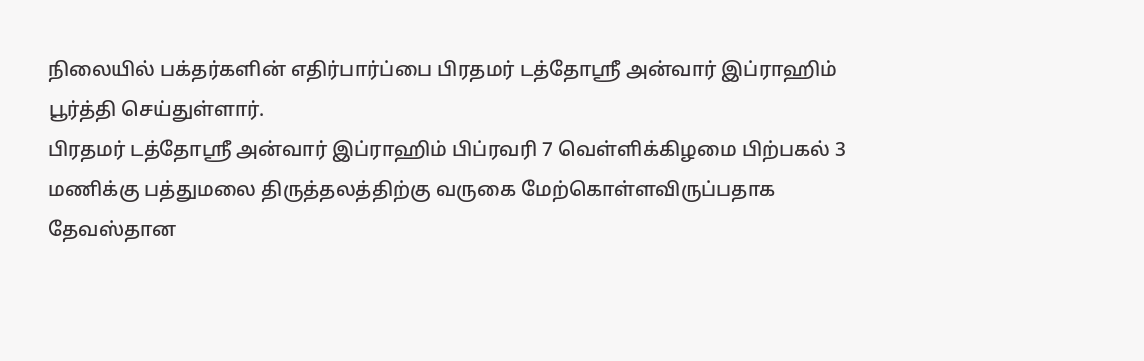நிலையில் பக்தர்களின் எதிர்பார்ப்பை பிரதமர் டத்தோஸ்ரீ அன்வார் இப்ராஹிம் பூர்த்தி செய்துள்ளார்.
பிரதமர் டத்தோஸ்ரீ அன்வார் இப்ராஹிம் பிப்ரவரி 7 வெள்ளிக்கிழமை பிற்பகல் 3 மணிக்கு பத்துமலை திருத்தலத்திற்கு வருகை மேற்கொள்ளவிருப்பதாக தேவஸ்தான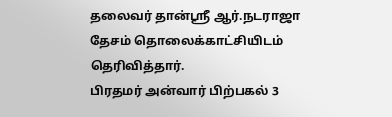தலைவர் தான்ஸ்ரீ ஆர்.நடராஜா தேசம் தொலைக்காட்சியிடம் தெரிவித்தார்.
பிரதமர் அன்வார் பிற்பகல் 3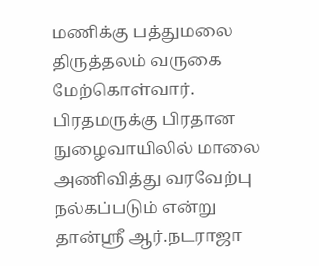மணிக்கு பத்துமலை திருத்தலம் வருகை மேற்கொள்வார். பிரதமருக்கு பிரதான நுழைவாயிலில் மாலை அணிவித்து வரவேற்பு நல்கப்படும் என்று தான்ஸ்ரீ ஆர்.நடராஜா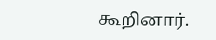கூறினார்.